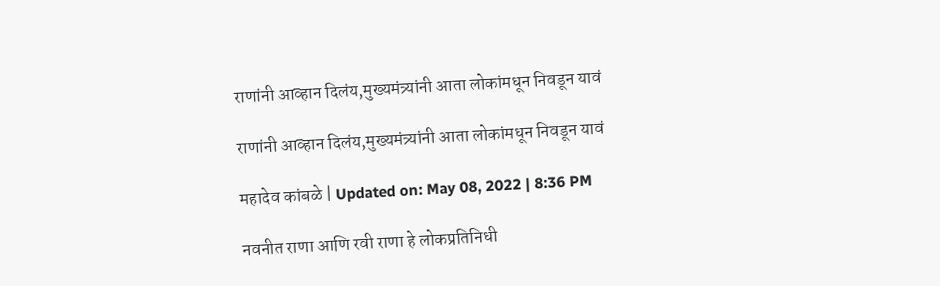राणांनी आव्हान दिलंय,मुख्यमंत्र्यांनी आता लोकांमधून निवडून यावं

राणांनी आव्हान दिलंय,मुख्यमंत्र्यांनी आता लोकांमधून निवडून यावं

महादेव कांबळे | Updated on: May 08, 2022 | 8:36 PM

नवनीत राणा आणि रवी राणा हे लोकप्रतिनिधी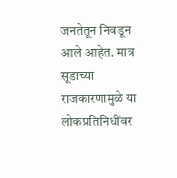जनतेतून निवडून आले आहेत. मात्र सूडाच्या राजकारणामुळे या लोकप्रतिनिधींवर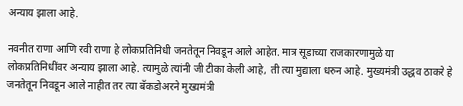अन्याय झाला आहे.

नवनीत राणा आणि रवी राणा हे लोकप्रतिनिधी जनतेतून निवडून आले आहेत. मात्र सूडाच्या राजकारणामुळे या लोकप्रतिनिधींवर अन्याय झाला आहे. त्यामुळे त्यांनी जी टीका केली आहे, ती त्या मुद्याला धरुन आहे. मुख्यमंत्री उद्धव ठाकरे हे जनतेतून निवडून आले नाहीत तर त्या बॅकडोअरने मुख्यमंत्री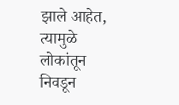झाले आहेत, त्यामुळे लोकांतून निवडून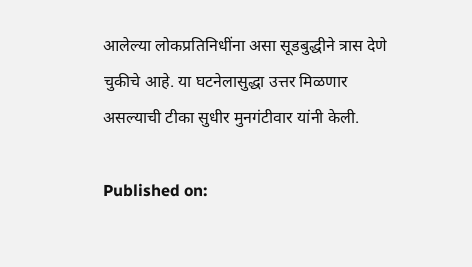आलेल्या लोकप्रतिनिधींना असा सूडबुद्धीने त्रास देणे चुकीचे आहे. या घटनेलासुद्धा उत्तर मिळणार असल्याची टीका सुधीर मुनगंटीवार यांनी केली.

Published on: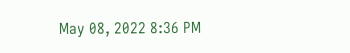May 08, 2022 8:36 PM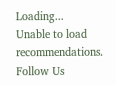Loading...
Unable to load recommendations.
Follow Us